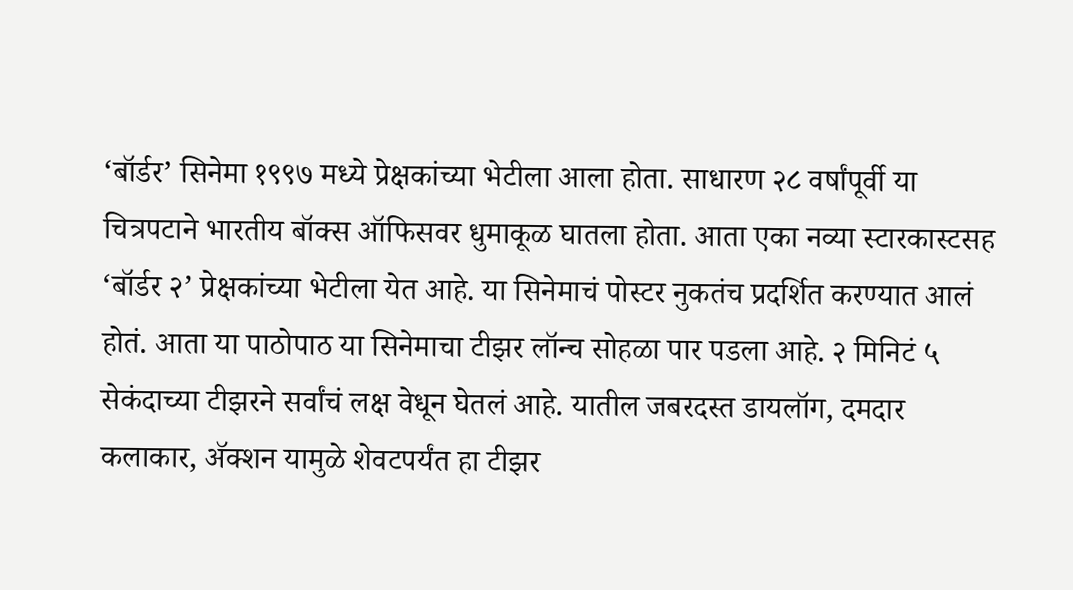‘बॉर्डर’ सिनेमा १९९७ मध्ये प्रेक्षकांच्या भेटीला आला होता. साधारण २८ वर्षांपूर्वी या चित्रपटाने भारतीय बॉक्स ऑफिसवर धुमाकूळ घातला होता. आता एका नव्या स्टारकास्टसह ‘बॉर्डर २’ प्रेक्षकांच्या भेटीला येत आहे. या सिनेमाचं पोस्टर नुकतंच प्रदर्शित करण्यात आलं होतं. आता या पाठोपाठ या सिनेमाचा टीझर लॉन्च सोहळा पार पडला आहे. २ मिनिटं ५ सेकंदाच्या टीझरने सर्वांचं लक्ष वेधून घेतलं आहे. यातील जबरदस्त डायलॉग, दमदार कलाकार, ॲक्शन यामुळे शेवटपर्यंत हा टीझर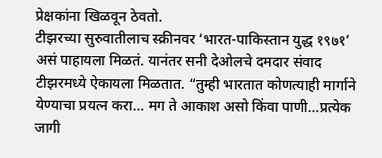प्रेक्षकांना खिळवून ठेवतो.
टीझरच्या सुरुवातीलाच स्क्रीनवर ‘भारत-पाकिस्तान युद्ध १९७१’ असं पाहायला मिळतं. यानंतर सनी देओलचे दमदार संवाद टीझरमध्ये ऐकायला मिळतात. “तुम्ही भारतात कोणत्याही मार्गाने येण्याचा प्रयत्न करा… मग ते आकाश असो किंवा पाणी…प्रत्येक जागी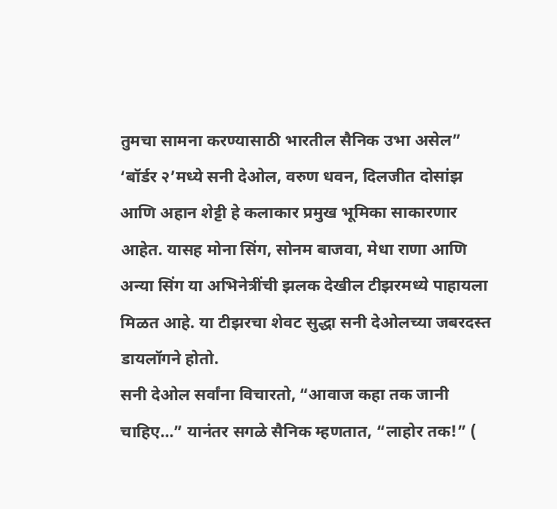तुमचा सामना करण्यासाठी भारतील सैनिक उभा असेल”
‘बॉर्डर २’मध्ये सनी देओल, वरुण धवन, दिलजीत दोसांझ आणि अहान शेट्टी हे कलाकार प्रमुख भूमिका साकारणार आहेत. यासह मोना सिंग, सोनम बाजवा, मेधा राणा आणि अन्या सिंग या अभिनेत्रींची झलक देखील टीझरमध्ये पाहायला मिळत आहे. या टीझरचा शेवट सुद्धा सनी देओलच्या जबरदस्त डायलॉगने होतो.
सनी देओल सर्वांना विचारतो, “आवाज कहा तक जानी चाहिए…” यानंतर सगळे सैनिक म्हणतात, “लाहोर तक!” (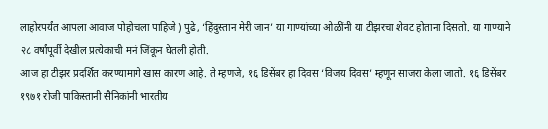लाहोरपर्यंत आपला आवाज पोहोचला पाहिजे ) पुढे, ‘हिंदुस्तान मेरी जान’ या गाण्यांच्या ओळींनी या टीझरचा शेवट होताना दिसतो. या गाण्याने २८ वर्षांपूर्वी देखील प्रत्येकाची मनं जिंकून घेतली होती.
आज हा टीझर प्रदर्शित करण्यामागे खास कारण आहे. ते म्हणजे, १६ डिसेंबर हा दिवस ‘विजय दिवस’ म्हणून साजरा केला जातो. १६ डिसेंबर १९७१ रोजी पाकिस्तानी सैनिकांनी भारतीय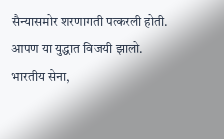सैन्यासमोर शरणागती पत्करली होती. आपण या युद्धात विजयी झालो. भारतीय सेना,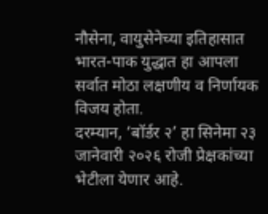नौसेना, वायुसेनेच्या इतिहासात भारत-पाक युद्धात हा आपला सर्वात मोठा लक्षणीय व निर्णायक विजय होता.
दरम्यान, ‘बॉर्डर २’ हा सिनेमा २३ जानेवारी २०२६ रोजी प्रेक्षकांच्या भेटीला येणार आहे.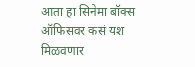आता हा सिनेमा बॉक्स ऑफिसवर कसं यश मिळवणार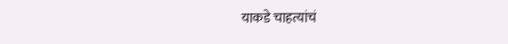याकडे चाहत्यांचं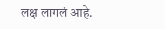लक्ष लागलं आहे.